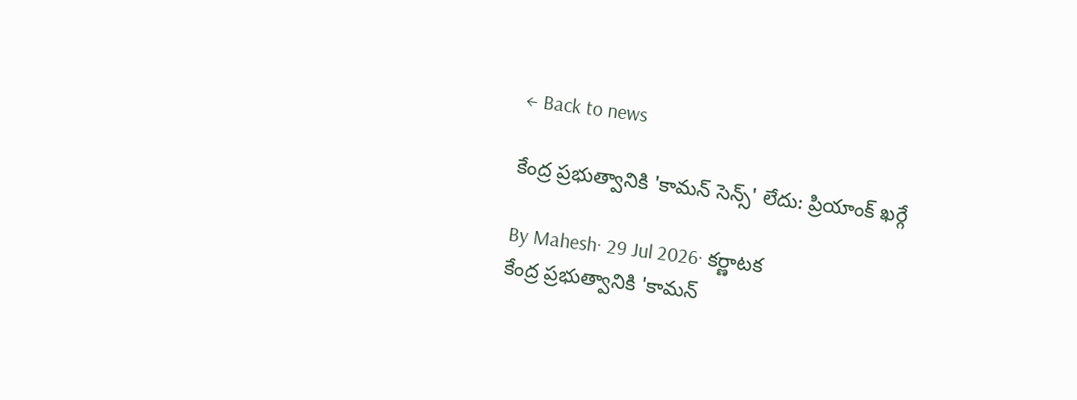← Back to news

కేంద్ర ప్రభుత్వానికి 'కామన్ సెన్స్' లేదు: ప్రియాంక్ ఖర్గే

By Mahesh· 29 Jul 2026· కర్ణాటక
కేంద్ర ప్రభుత్వానికి 'కామన్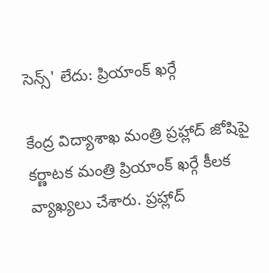సెన్స్' లేదు: ప్రియాంక్ ఖర్గే

కేంద్ర విద్యాశాఖ మంత్రి ప్రహ్లాద్ జోషిపై కర్ణాటక మంత్రి ప్రియాంక్ ఖర్గే కీలక వ్యాఖ్యలు చేశారు. ప్రహ్లాద్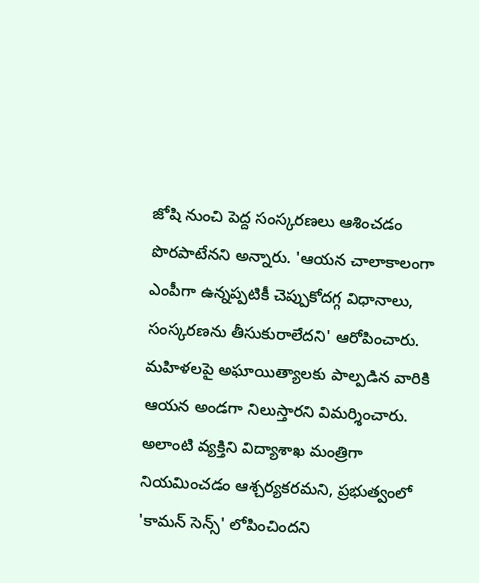జోషి నుంచి పెద్ద సంస్కరణలు ఆశించడం పొరపాటేనని అన్నారు. 'ఆయన చాలాకాలంగా ఎంపీగా ఉన్నప్పటికీ చెప్పుకోదగ్గ విధానాలు, సంస్కరణను తీసుకురాలేదని' ఆరోపించారు. మహిళలపై అఘాయిత్యాలకు పాల్పడిన వారికి ఆయన అండగా నిలుస్తారని విమర్శించారు. అలాంటి వ్యక్తిని విద్యాశాఖ మంత్రిగా నియమించడం ఆశ్చర్యకరమని, ప్రభుత్వంలో 'కామన్ సెన్స్' లోపించిందని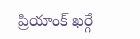ప్రియాంక్ ఖర్గే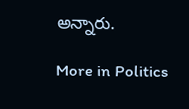అన్నారు.

More in Politics